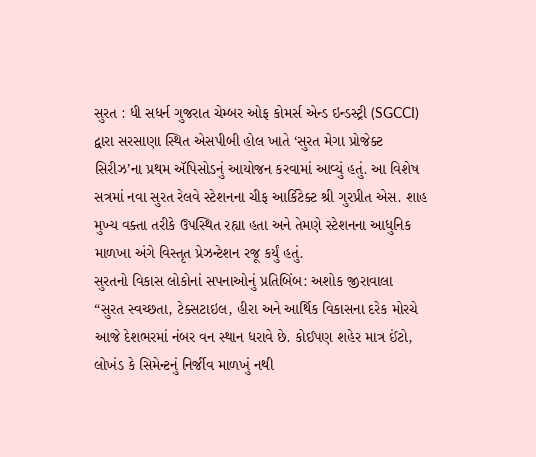સુરત : ધી સધર્ન ગુજરાત ચેમ્બર ઓફ કોમર્સ એન્ડ ઇન્ડસ્ટ્રી (SGCCI) દ્વારા સરસાણા સ્થિત એસપીબી હોલ ખાતે ‘સુરત મેગા પ્રોજેક્ટ સિરીઝ’ના પ્રથમ ઍપિસોડનું આયોજન કરવામાં આવ્યું હતું. આ વિશેષ સત્રમાં નવા સુરત રેલવે સ્ટેશનના ચીફ આર્કિટેક્ટ શ્રી ગુરપ્રીત એસ. શાહ મુખ્ય વક્તા તરીકે ઉપસ્થિત રહ્યા હતા અને તેમણે સ્ટેશનના આધુનિક માળખા અંગે વિસ્તૃત પ્રેઝન્ટેશન રજૂ કર્યું હતું.
સુરતનો વિકાસ લોકોનાં સપનાઓનું પ્રતિબિંબ: અશોક જીરાવાલા
“સુરત સ્વચ્છતા, ટેક્સટાઇલ, હીરા અને આર્થિક વિકાસના દરેક મોરચે આજે દેશભરમાં નંબર વન સ્થાન ધરાવે છે. કોઈપણ શહેર માત્ર ઈંટો, લોખંડ કે સિમેન્ટનું નિર્જીવ માળખું નથી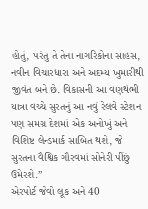હોતું, પરંતુ તે તેના નાગરિકોના સાહસ, નવીન વિચારધારા અને અદમ્ય ખુમારીથી જીવંત બને છે. વિકાસની આ વણથંભી યાત્રા વચ્ચે સુરતનું આ નવું રેલવે સ્ટેશન પણ સમગ્ર દેશમાં એક અનોખું અને વિશિષ્ટ લેન્ડમાર્ક સાબિત થશે, જે સુરતના વૈશ્વિક ગૌરવમાં સોનેરી પીંછું ઉમેરશે.”
એરપોર્ટ જેવો લૂક અને 40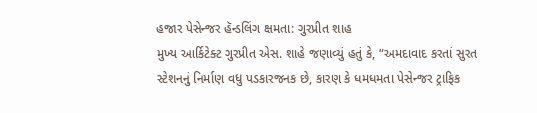હજાર પેસેન્જર હૅન્ડલિંગ ક્ષમતા: ગુરપ્રીત શાહ
મુખ્ય આર્કિટેક્ટ ગુરપ્રીત એસ. શાહે જણાવ્યું હતું કે, “અમદાવાદ કરતાં સુરત સ્ટેશનનું નિર્માણ વધુ પડકારજનક છે, કારણ કે ધમધમતા પેસેન્જર ટ્રાફિક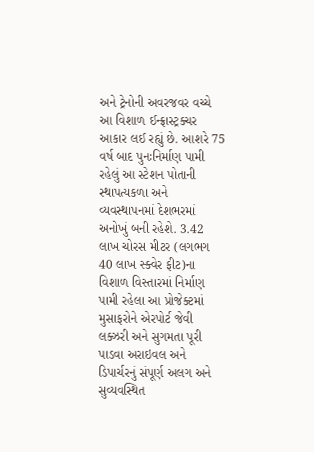અને ટ્રેનોની અવરજવર વચ્ચે આ વિશાળ ઈન્ફ્રાસ્ટ્રક્ચર આકાર લઈ રહ્યું છે. આશરે 75 વર્ષ બાદ પુનઃનિર્માણ પામી રહેલું આ સ્ટેશન પોતાની સ્થાપત્યકળા અને વ્યવસ્થાપનમાં દેશભરમાં અનોખું બની રહેશે. 3.42 લાખ ચોરસ મીટર (લગભગ 40 લાખ સ્ક્વેર ફીટ)ના વિશાળ વિસ્તારમાં નિર્માણ પામી રહેલા આ પ્રોજેક્ટમાં મુસાફરોને એરપોર્ટ જેવી લક્ઝરી અને સુગમતા પૂરી પાડવા અરાઇવલ અને ડિપાર્ચરનું સંપૂર્ણ અલગ અને સુવ્યવસ્થિત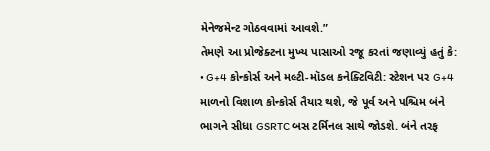મેનેજમેન્ટ ગોઠવવામાં આવશે.”
તેમણે આ પ્રોજેક્ટના મુખ્ય પાસાઓ રજૂ કરતાં જણાવ્યું હતું કે:
• G+4 કોન્કોર્સ અને મલ્ટી-મૉડલ કનેક્ટિવિટી: સ્ટેશન પર G+4 માળનો વિશાળ કોન્કોર્સ તૈયાર થશે, જે પૂર્વ અને પશ્ચિમ બંને ભાગને સીધા GSRTC બસ ટર્મિનલ સાથે જોડશે. બંને તરફ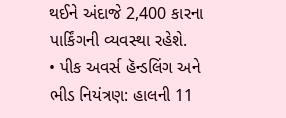થઈને અંદાજે 2,400 કારના પાર્કિંગની વ્યવસ્થા રહેશે.
• પીક અવર્સ હૅન્ડલિંગ અને ભીડ નિયંત્રણ: હાલની 11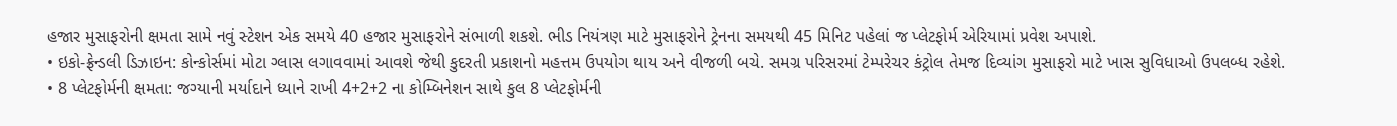હજાર મુસાફરોની ક્ષમતા સામે નવું સ્ટેશન એક સમયે 40 હજાર મુસાફરોને સંભાળી શકશે. ભીડ નિયંત્રણ માટે મુસાફરોને ટ્રેનના સમયથી 45 મિનિટ પહેલાં જ પ્લેટફોર્મ એરિયામાં પ્રવેશ અપાશે.
• ઇકો-ફ્રેન્ડલી ડિઝાઇન: કોન્કોર્સમાં મોટા ગ્લાસ લગાવવામાં આવશે જેથી કુદરતી પ્રકાશનો મહત્તમ ઉપયોગ થાય અને વીજળી બચે. સમગ્ર પરિસરમાં ટેમ્પરેચર કંટ્રોલ તેમજ દિવ્યાંગ મુસાફરો માટે ખાસ સુવિધાઓ ઉપલબ્ધ રહેશે.
• 8 પ્લેટફોર્મની ક્ષમતા: જગ્યાની મર્યાદાને ધ્યાને રાખી 4+2+2 ના કોમ્બિનેશન સાથે કુલ 8 પ્લેટફોર્મની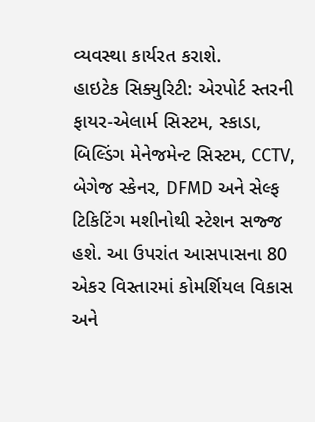વ્યવસ્થા કાર્યરત કરાશે.
હાઇટેક સિક્યુરિટી: એરપોર્ટ સ્તરની ફાયર-એલાર્મ સિસ્ટમ, સ્કાડા, બિલ્ડિંગ મેનેજમેન્ટ સિસ્ટમ, CCTV, બેગેજ સ્કેનર, DFMD અને સેલ્ફ ટિકિટિંગ મશીનોથી સ્ટેશન સજ્જ હશે. આ ઉપરાંત આસપાસના 80 એકર વિસ્તારમાં કોમર્શિયલ વિકાસ અને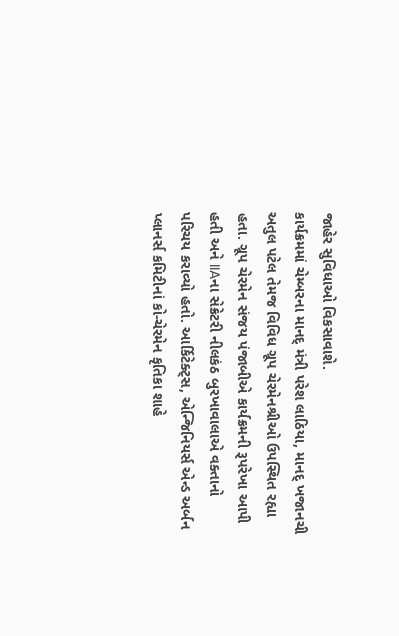જાહેર સુવિધાઓ વિકસાવાશે.
કાર્યક્રમમાં ચેમ્બરના માનદ્ મંત્રી પરેશ લાઠિયા, માનદ્ ખજાનચી અતુલ પટેલ તેમજ વિવિધ ગ્રૂપ ચેરમેનશ્રીઓ ઉપસ્થિત રહ્યા હતા. ગ્રૂપ ચેરમેન સંજય પંજાબીએ કાર્યક્રમની રૂપરેખા આપી હતી અને IIAના સેક્રેટરી નીલકંઠ બુરખાવાલાએ વક્તાનો પરિચય કરાવ્યો હતો. આર્કિટેક્ટ્સ, એન્જિનિયર્સ એન્ડ અર્બન પ્લાનર્સ કમિટીનાં કો-ચેરમેન કૃતિકા શાહે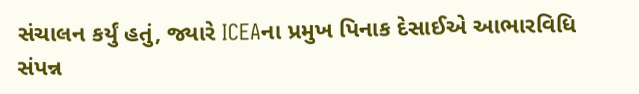સંચાલન કર્યું હતું, જ્યારે ICEAના પ્રમુખ પિનાક દેસાઈએ આભારવિધિ સંપન્ન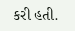કરી હતી.